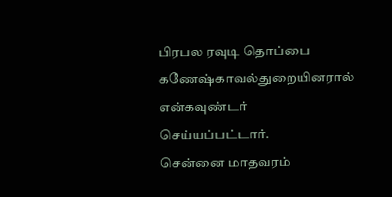பிரபல ரவுடி தொப்பை கணேஷ்காவல்துறையினரால் என்கவுண்டர் செய்யப்பட்டார்.
சென்னை மாதவரம்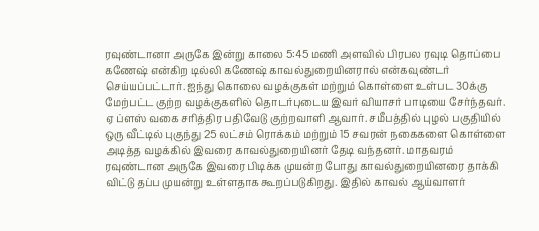ரவுண்டானா அருகே இன்று காலை 5:45 மணி அளவில் பிரபல ரவுடி தொப்பை கணேஷ் என்கிற டில்லி கணேஷ் காவல்துறையினரால் என்கவுண்டர் செய்யப்பட்டார். ஐந்து கொலை வழக்குகள் மற்றும் கொள்ளை உள்பட 30க்கு மேற்பட்ட குற்ற வழக்குகளில் தொடர்புடைய இவர் வியாசர் பாடியை சேர்ந்தவர். ஏ ப்ளஸ் வகை சரித்திர பதிவேடு குற்றவாளி ஆவார். சமீபத்தில் புழல் பகுதியில் ஒரு வீட்டில் புகுந்து 25 லட்சம் ரொக்கம் மற்றும் 15 சவரன் நகைகளை கொள்ளை அடித்த வழக்கில் இவரை காவல்துறையினர் தேடி வந்தனர். மாதவரம் ரவுண்டான அருகே இவரை பிடிக்க முயன்ற போது காவல்துறையினரை தாக்கி விட்டு தப்ப முயன்று உள்ளதாக கூறப்படுகிறது. இதில் காவல் ஆய்வாளர்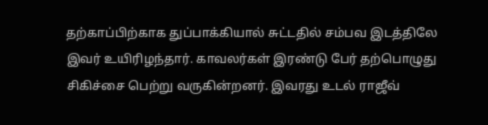தற்காப்பிற்காக துப்பாக்கியால் சுட்டதில் சம்பவ இடத்திலே இவர் உயிரிழந்தார். காவலர்கள் இரண்டு பேர் தற்பொழுது சிகிச்சை பெற்று வருகின்றனர். இவரது உடல் ராஜீவ்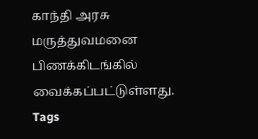காந்தி அரசு மருத்துவமனை பிணக்கிடங்கில் வைக்கப்பட்டுள்ளது.
Tags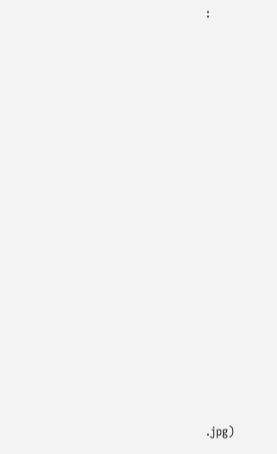:


















.jpg)